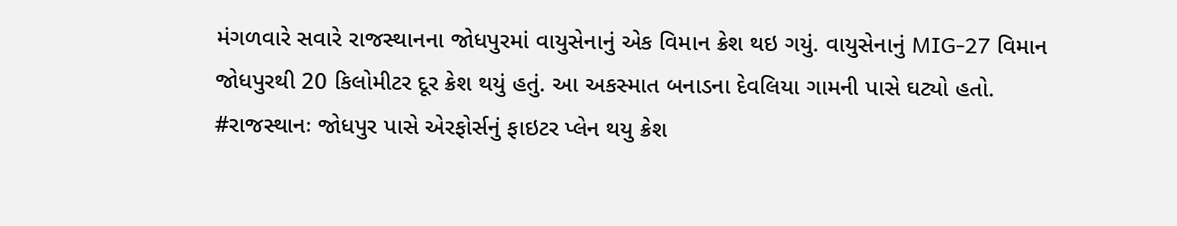મંગળવારે સવારે રાજસ્થાનના જોધપુરમાં વાયુસેનાનું એક વિમાન ક્રેશ થઇ ગયું. વાયુસેનાનું MIG-27 વિમાન જોધપુરથી 20 કિલોમીટર દૂર ક્રેશ થયું હતું. આ અકસ્માત બનાડના દેવલિયા ગામની પાસે ઘટ્યો હતો.
#રાજસ્થાનઃ જોધપુર પાસે એરફોર્સનું ફાઇટર પ્લેન થયુ ક્રેશ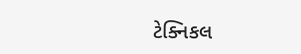ટેક્નિકલ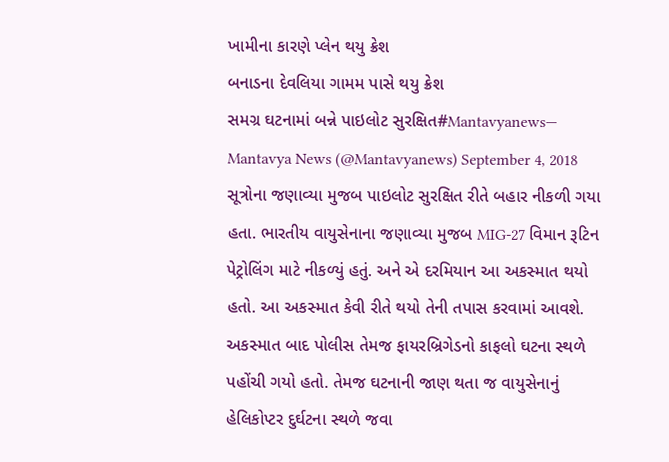ખામીના કારણે પ્લેન થયુ ક્રેશ
બનાડના દેવલિયા ગામમ પાસે થયુ ક્રેશ
સમગ્ર ઘટનામાં બન્ને પાઇલોટ સુરક્ષિત#Mantavyanews— Mantavya News (@Mantavyanews) September 4, 2018
સૂત્રોના જણાવ્યા મુજબ પાઇલોટ સુરક્ષિત રીતે બહાર નીકળી ગયા હતા. ભારતીય વાયુસેનાના જણાવ્યા મુજબ MIG-27 વિમાન રૂટિન પેટ્રોલિંગ માટે નીકળ્યું હતું. અને એ દરમિયાન આ અકસ્માત થયો હતો. આ અકસ્માત કેવી રીતે થયો તેની તપાસ કરવામાં આવશે.
અકસ્માત બાદ પોલીસ તેમજ ફાયરબ્રિગેડનો કાફલો ઘટના સ્થળે પહોંચી ગયો હતો. તેમજ ઘટનાની જાણ થતા જ વાયુસેનાનું હેલિકોપ્ટર દુર્ઘટના સ્થળે જવા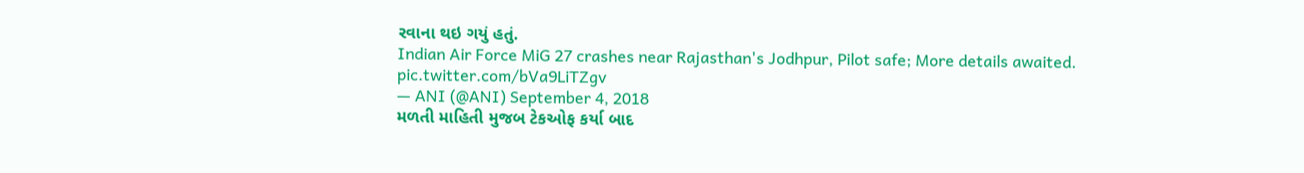રવાના થઇ ગયું હતું.
Indian Air Force MiG 27 crashes near Rajasthan's Jodhpur, Pilot safe; More details awaited. pic.twitter.com/bVa9LiTZgv
— ANI (@ANI) September 4, 2018
મળતી માહિતી મુજબ ટેકઓફ કર્યા બાદ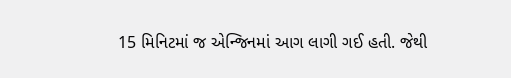15 મિનિટમાં જ એન્જિનમાં આગ લાગી ગઈ હતી. જેથી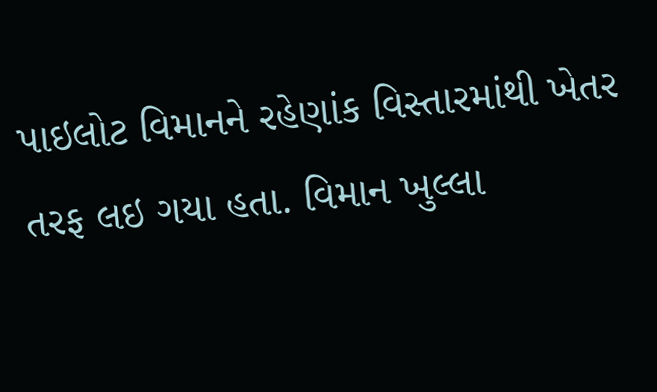પાઇલોટ વિમાનને રહેણાંક વિસ્તારમાંથી ખેતર તરફ લઇ ગયા હતા. વિમાન ખુલ્લા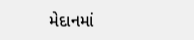મેદાનમાં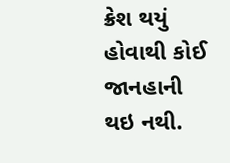ક્રેશ થયું હોવાથી કોઈ જાનહાની થઇ નથી.